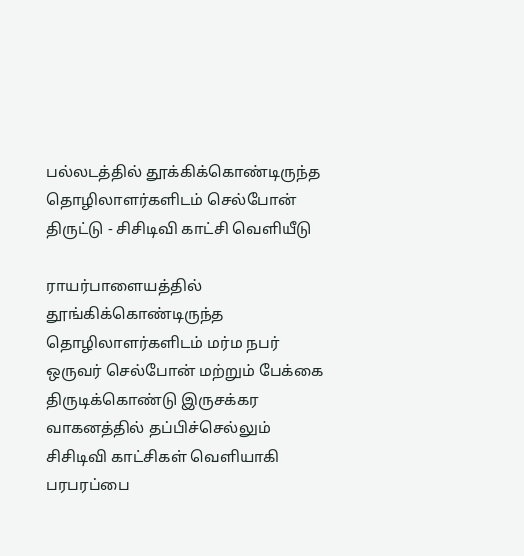பல்லடத்தில் தூக்கிக்கொண்டிருந்த தொழிலாளர்களிடம் செல்போன் திருட்டு - சிசிடிவி காட்சி வெளியீடு

ராயர்பாளையத்தில் தூங்கிக்கொண்டிருந்த தொழிலாளர்களிடம் மர்ம நபர் ஒருவர் செல்போன் மற்றும் பேக்கை திருடிக்கொண்டு இருசக்கர வாகனத்தில் தப்பிச்செல்லும் சிசிடிவி காட்சிகள் வெளியாகி பரபரப்பை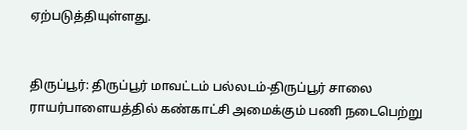ஏற்படுத்தியுள்ளது.


திருப்பூர்: திருப்பூர் மாவட்டம் பல்லடம்-திருப்பூர் சாலை ராயர்பாளையத்தில் கண்காட்சி அமைக்கும் பணி நடைபெற்று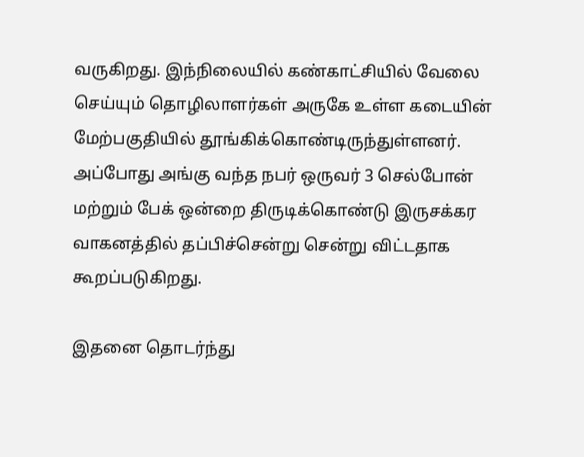வருகிறது. இந்நிலையில் கண்காட்சியில் வேலை செய்யும் தொழிலாளர்கள் அருகே உள்ள கடையின் மேற்பகுதியில் தூங்கிக்கொண்டிருந்துள்ளனர். அப்போது அங்கு வந்த நபர் ஒருவர் 3 செல்போன் மற்றும் பேக் ஒன்றை திருடிக்கொண்டு இருசக்கர வாகனத்தில் தப்பிச்சென்று சென்று விட்டதாக கூறப்படுகிறது.

இதனை தொடர்ந்து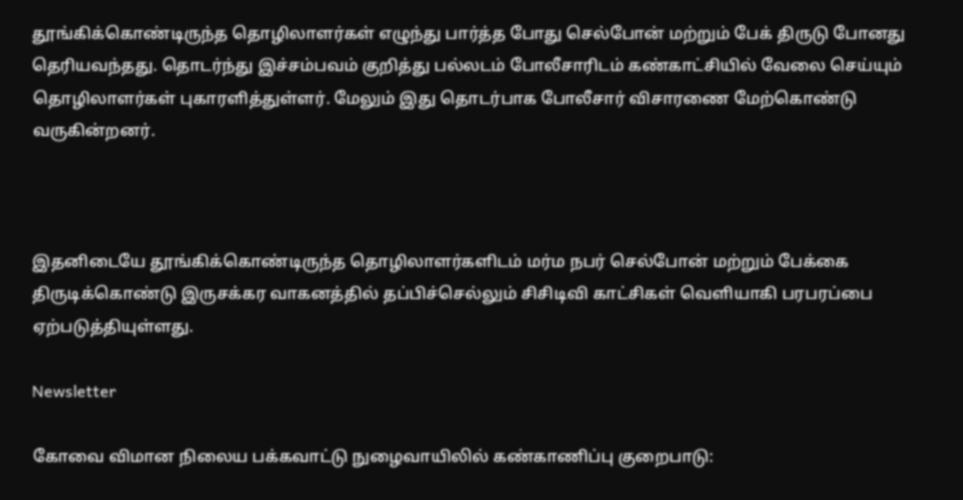தூங்கிக்கொண்டிருந்த தொழிலாளர்கள் எழுந்து பார்த்த போது செல்போன் மற்றும் பேக் திருடு போனது தெரியவந்தது. தொடர்ந்து இச்சம்பவம் குறித்து பல்லடம் போலீசாரிடம் கண்காட்சியில் வேலை செய்யும் தொழிலாளர்கள் புகாரளித்துள்ளர். மேலும் இது தொடர்பாக போலீசார் விசாரணை மேற்கொண்டு வருகின்றனர்.



இதனிடையே தூங்கிக்கொண்டிருந்த தொழிலாளர்களிடம் மர்ம நபர் செல்போன் மற்றும் பேக்கை திருடிக்கொண்டு இருசக்கர வாகனத்தில் தப்பிச்செல்லும் சிசிடிவி காட்சிகள் வெளியாகி பரபரப்பை ஏற்படுத்தியுள்ளது.

Newsletter

கோவை விமான நிலைய பக்கவாட்டு நுழைவாயிலில் கண்காணிப்பு குறைபாடு: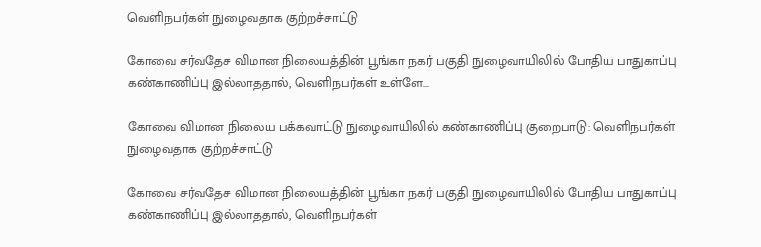வெளிநபர்கள் நுழைவதாக குற்றச்சாட்டு

கோவை சர்வதேச விமான நிலையத்தின் பூங்கா நகர் பகுதி நுழைவாயிலில் போதிய பாதுகாப்பு கண்காணிப்பு இல்லாததால், வெளிநபர்கள் உள்ளே...

கோவை விமான நிலைய பக்கவாட்டு நுழைவாயிலில் கண்காணிப்பு குறைபாடு: வெளிநபர்கள் நுழைவதாக குற்றச்சாட்டு

கோவை சர்வதேச விமான நிலையத்தின் பூங்கா நகர் பகுதி நுழைவாயிலில் போதிய பாதுகாப்பு கண்காணிப்பு இல்லாததால், வெளிநபர்கள்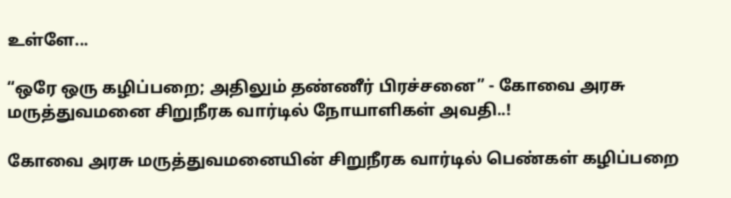உள்ளே...

“ஒரே ஒரு கழிப்பறை; அதிலும் தண்ணீர் பிரச்சனை” - கோவை அரசு மருத்துவமனை சிறுநீரக வார்டில் நோயாளிகள் அவதி..!

கோவை அரசு மருத்துவமனையின் சிறுநீரக வார்டில் பெண்கள் கழிப்பறை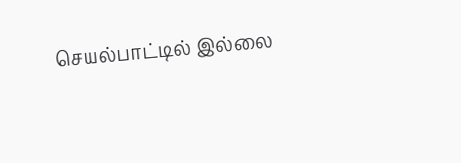செயல்பாட்டில் இல்லை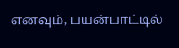எனவும், பயன்பாட்டில்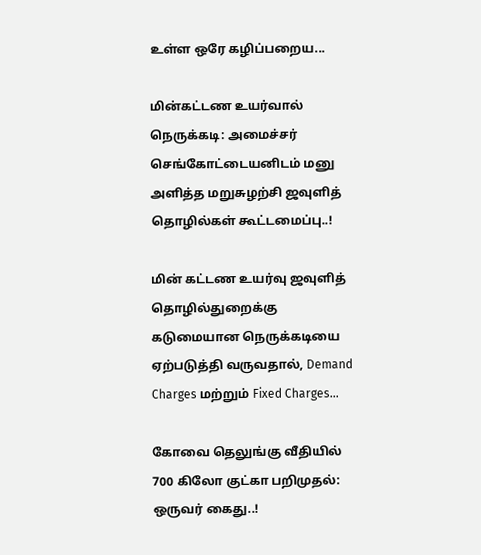உள்ள ஒரே கழிப்பறைய...

மின்கட்டண உயர்வால் நெருக்கடி: அமைச்சர் செங்கோட்டையனிடம் மனு அளித்த மறுசுழற்சி ஜவுளித் தொழில்கள் கூட்டமைப்பு..!

மின் கட்டண உயர்வு ஜவுளித் தொழில்துறைக்கு கடுமையான நெருக்கடியை ஏற்படுத்தி வருவதால், Demand Charges மற்றும் Fixed Charges...

கோவை தெலுங்கு வீதியில் 700 கிலோ குட்கா பறிமுதல்: ஒருவர் கைது..!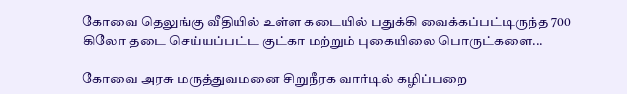கோவை தெலுங்கு வீதியில் உள்ள கடையில் பதுக்கி வைக்கப்பட்டிருந்த 700 கிலோ தடை செய்யப்பட்ட குட்கா மற்றும் புகையிலை பொருட்களை...

கோவை அரசு மருத்துவமனை சிறுநீரக வார்டில் கழிப்பறை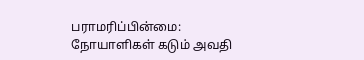பராமரிப்பின்மை: நோயாளிகள் கடும் அவதி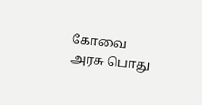கோவை அரசு பொது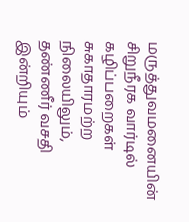மருத்துவமனையின் சிறுநீரக வார்டில் கழிப்பறைகள் சுகாதாரமற்ற நிலையிலும், தண்ணீர் வசதி இன்றியும்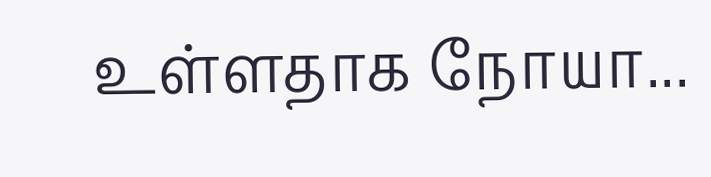உள்ளதாக நோயா...